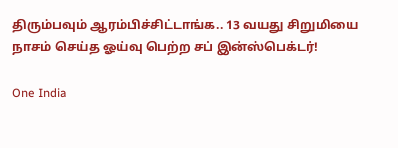திரும்பவும் ஆரம்பிச்சிட்டாங்க.. 13 வயது சிறுமியை நாசம் செய்த ஓய்வு பெற்ற சப் இன்ஸ்பெக்டர்!

One India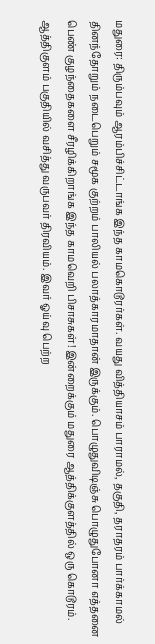மதுரை: திரும்பவும் ஆரம்பிச்சிட்டாங்க இந்த காமகொடூரர்கள். வயது வித்தியாசம் பாராமல், தகுதி, தராதரம் பார்க்காமல் தினந்தோறும் நடைபெறும் சமூக குற்றம் பாலியல் பலாத்காரமாதான் இருக்கும். பொழுதுவிடிஞ்சு பொழுதுபோனா எத்தனை பெண் குழந்தைகளை சீரழிக்கிறாங்க இந்த காமவெறி பிசாசுகள்! இன்றைக்கும் மதுரை ஆத்திக்குளத்தில் ஒரு கொடூரம். ஆத்திகுளம் பகுதியில் வசித்து வருபவர் திரவியம். இவர் ஓய்வு பெற்ற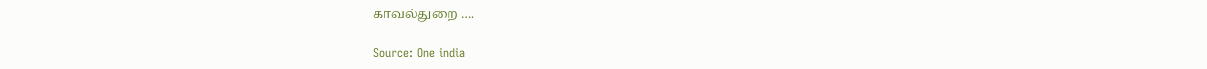காவல்துறை ….

Source: One india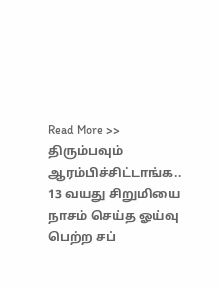Read More >> திரும்பவும் ஆரம்பிச்சிட்டாங்க.. 13 வயது சிறுமியை நாசம் செய்த ஓய்வு பெற்ற சப்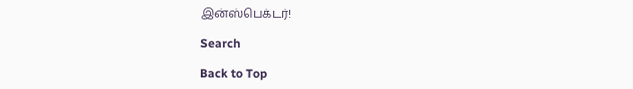இன்ஸ்பெக்டர்!

Search

Back to Top